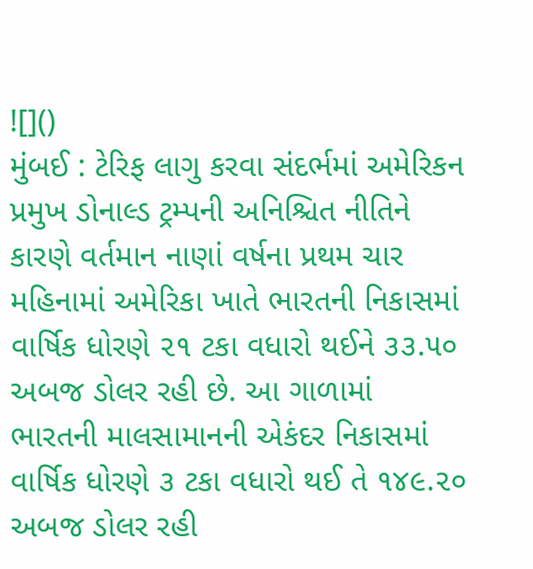![]()
મુંબઈ : ટેરિફ લાગુ કરવા સંદર્ભમાં અમેરિકન પ્રમુખ ડોનાલ્ડ ટ્રમ્પની અનિશ્ચિત નીતિને કારણે વર્તમાન નાણાં વર્ષના પ્રથમ ચાર મહિનામાં અમેરિકા ખાતે ભારતની નિકાસમાં વાર્ષિક ધોરણે ૨૧ ટકા વધારો થઈને ૩૩.૫૦ અબજ ડોલર રહી છે. આ ગાળામાં ભારતની માલસામાનની એકંદર નિકાસમાં વાર્ષિક ધોરણે ૩ ટકા વધારો થઈ તે ૧૪૯.૨૦ અબજ ડોલર રહી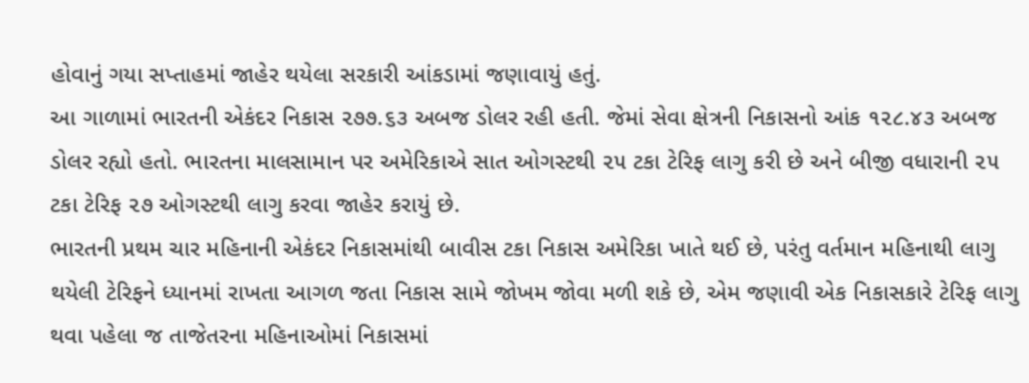હોવાનું ગયા સપ્તાહમાં જાહેર થયેલા સરકારી આંકડામાં જણાવાયું હતું.
આ ગાળામાં ભારતની એકંદર નિકાસ ૨૭૭.૬૩ અબજ ડોલર રહી હતી. જેમાં સેવા ક્ષેત્રની નિકાસનો આંક ૧૨૮.૪૩ અબજ ડોલર રહ્યો હતો. ભારતના માલસામાન પર અમેરિકાએ સાત ઓગસ્ટથી ૨૫ ટકા ટેરિફ લાગુ કરી છે અને બીજી વધારાની ૨૫ ટકા ટેરિફ ૨૭ ઓગસ્ટથી લાગુ કરવા જાહેર કરાયું છે.
ભારતની પ્રથમ ચાર મહિનાની એકંદર નિકાસમાંથી બાવીસ ટકા નિકાસ અમેરિકા ખાતે થઈ છે, પરંતુ વર્તમાન મહિનાથી લાગુ થયેલી ટેરિફને ધ્યાનમાં રાખતા આગળ જતા નિકાસ સામે જોખમ જોવા મળી શકે છે, એમ જણાવી એક નિકાસકારે ટેરિફ લાગુ થવા પહેલા જ તાજેતરના મહિનાઓમાં નિકાસમાં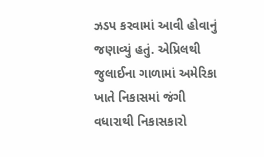ઝડપ કરવામાં આવી હોવાનું જણાવ્યું હતું. એપ્રિલથી જુલાઈના ગાળામાં અમેરિકા ખાતે નિકાસમાં જંગી વધારાથી નિકાસકારો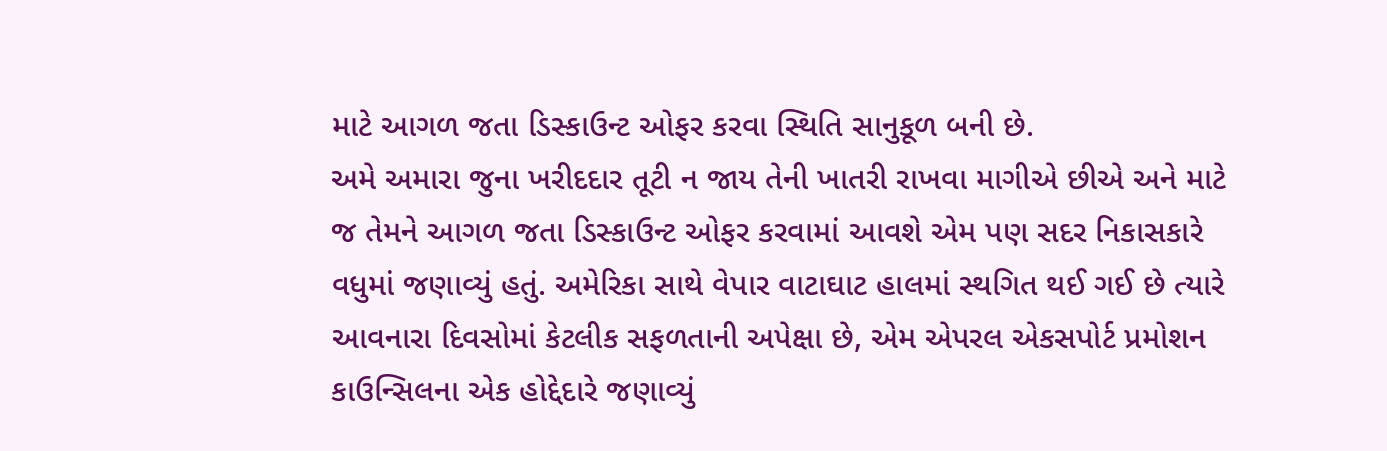માટે આગળ જતા ડિસ્કાઉન્ટ ઓફર કરવા સ્થિતિ સાનુકૂળ બની છે.
અમે અમારા જુના ખરીદદાર તૂટી ન જાય તેની ખાતરી રાખવા માગીએ છીએ અને માટે જ તેમને આગળ જતા ડિસ્કાઉન્ટ ઓફર કરવામાં આવશે એમ પણ સદર નિકાસકારે વધુમાં જણાવ્યું હતું. અમેરિકા સાથે વેપાર વાટાઘાટ હાલમાં સ્થગિત થઈ ગઈ છે ત્યારે આવનારા દિવસોમાં કેટલીક સફળતાની અપેક્ષા છે, એમ એપરલ એકસપોર્ટ પ્રમોશન કાઉન્સિલના એક હોદ્દેદારે જણાવ્યું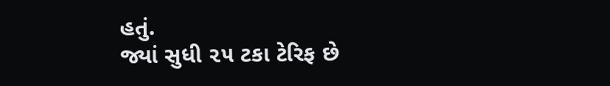હતું.
જ્યાં સુધી ૨૫ ટકા ટેરિફ છે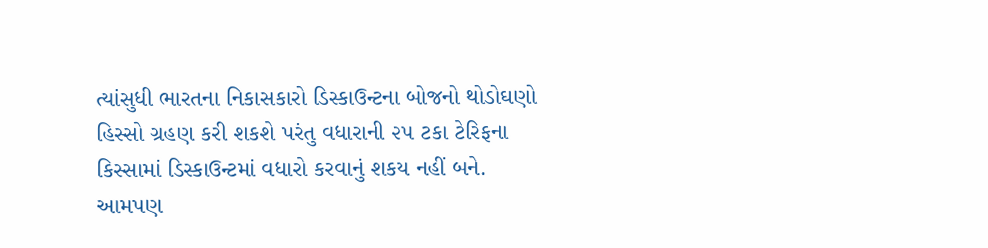ત્યાંસુધી ભારતના નિકાસકારો ડિસ્કાઉન્ટના બોજનો થોડોઘણો હિસ્સો ગ્રહણ કરી શકશે પરંતુ વધારાની ૨૫ ટકા ટેરિફના કિસ્સામાં ડિસ્કાઉન્ટમાં વધારો કરવાનું શકય નહીં બને. આમપણ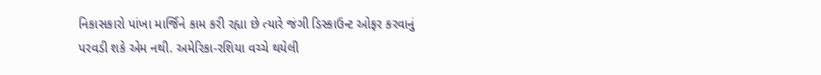નિકાસકારો પાંખા માર્જિને કામ કરી રહ્યા છે ત્યારે જંગી ડિસ્કાઉન્ટ ઓફર કરવાનું પરવડી શકે એમ નથી. અમેરિકા-રશિયા વચ્ચે થયેલી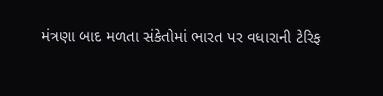મંત્રણા બાદ મળતા સંકેતોમાં ભારત પર વધારાની ટેરિફ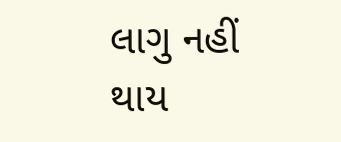લાગુ નહીં થાય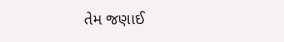તેમ જણાઈ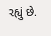રહ્યું છે.